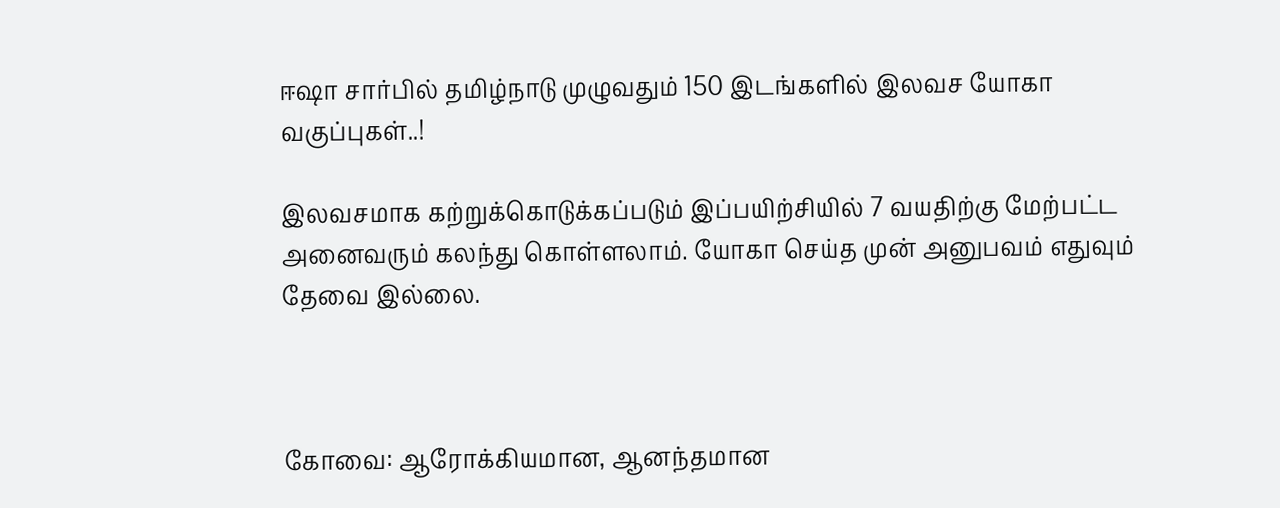ஈஷா சார்பில்‌ தமிழ்நாடு முழுவதும்‌ 150 இடங்களில்‌ இலவச யோகா வகுப்புகள்‌..!

இலவசமாக கற்றுக்கொடுக்கப்படும்‌ இப்பயிற்சியில்‌ 7 வயதிற்கு மேற்பட்ட அனைவரும்‌ கலந்து கொள்ளலாம்‌. யோகா செய்த முன்‌ அனுபவம்‌ எதுவும்‌ தேவை இல்லை.



கோவை: ஆரோக்கியமான, ஆனந்தமான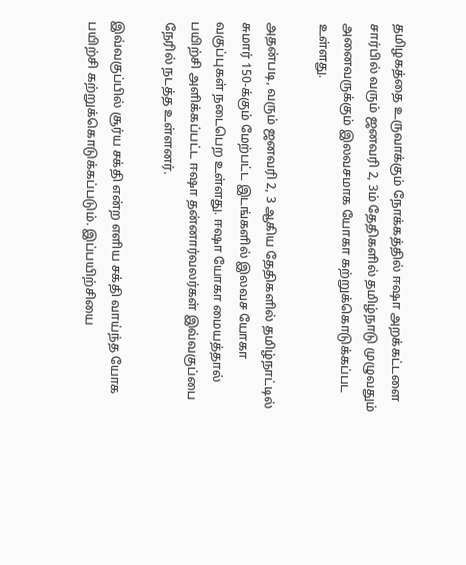தமிழகத்தை உருவாக்கும்‌ நோக்கத்தில்‌ ஈஷா அறக்கட்டளை சார்பில்‌ வரும் ஜனவரி 2, 3ம் தேதிகளில்‌ தமிழ்நாடு முழுவதும்‌ அனைவருக்கும்‌ இலவசமாக யோகா கற்றுக்கொடுக்கப்பட உள்ளது.

அதன்படி, வரும்‌ ஜனவரி 2, 3 ஆகிய தேதிகளில்‌ தமிழ்நாட்டில் சுமார்‌ 150-க்கும்‌ மேற்பட்ட இடங்களில்‌ இலவச யோகா வகுப்புகள்‌ நடைபெற உள்ளது. ஈஷா யோகா மையத்தால்‌ பயிற்சி அளிக்கப்பட்ட ஈஷா தன்னார்வலர்கள்‌ இவ்வகுப்பை நேரில்‌ நடத்த உள்ளனர்‌.

இவ்வகுப்பில்‌ சூர்ய சக்தி என்ற எளிய சக்தி வாய்ந்த யோக பயிற்சி கற்றுக்கொடுக்கப்படும்‌. இப்பயிற்சியை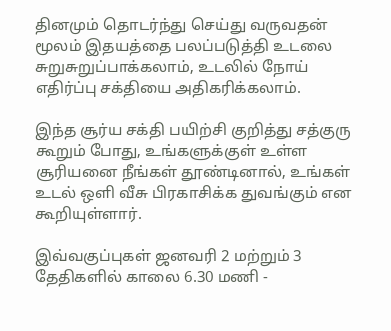தினமும்‌ தொடர்ந்து செய்து வருவதன்‌ மூலம்‌ இதயத்தை பலப்படுத்தி உடலை சுறுசுறுப்பாக்கலாம்‌, உடலில்‌ நோய்‌ எதிர்ப்பு சக்தியை அதிகரிக்கலாம்‌.

இந்த சூர்ய சக்தி பயிற்சி குறித்து சத்குரு கூறும்‌ போது, உங்களுக்குள்‌ உள்ள சூரியனை நீங்கள்‌ தூண்டினால்‌, உங்கள்‌ உடல்‌ ஒளி வீசு பிரகாசிக்க துவங்கும்‌ என கூறியுள்ளார்‌.

இவ்வகுப்புகள்‌ ஜனவரி 2 மற்றும்‌ 3 தேதிகளில்‌ காலை 6.30 மணி -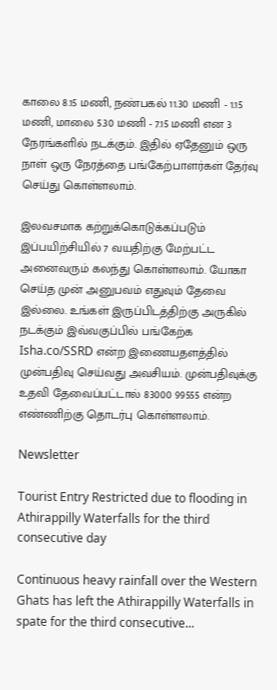காலை 8.15 மணி, நண்பகல்‌ 11.30 மணி - 1.15 மணி, மாலை 5.30 மணி - 7.15 மணி என 3 நேரங்களில்‌ நடக்கும்‌. இதில்‌ ஏதேனும்‌ ஒரு நாள்‌ ஒரு நேரத்தை பங்கேற்பாளர்கள்‌ தேர்வு செய்து கொள்ளலாம்‌.

இலவசமாக கற்றுக்கொடுக்கப்படும்‌ இப்பயிற்சியில்‌ 7 வயதிற்கு மேற்பட்ட அனைவரும்‌ கலந்து கொள்ளலாம்‌. யோகா செய்த முன்‌ அனுபவம்‌ எதுவும்‌ தேவை இல்லை. உங்கள்‌ இருப்பிடத்திற்கு அருகில்‌ நடக்கும்‌ இவ்வகுப்பில்‌ பங்கேற்க Isha.co/SSRD என்ற இணையதளத்தில்‌ முன்பதிவு செய்வது அவசியம்‌. முன்பதிவுக்கு உதவி தேவைப்பட்டால்‌ 83000 99555 என்ற எண்ணிற்கு தொடர்பு கொள்ளலாம்‌.

Newsletter

Tourist Entry Restricted due to flooding in Athirappilly Waterfalls for the third consecutive day

Continuous heavy rainfall over the Western Ghats has left the Athirappilly Waterfalls in spate for the third consecutive...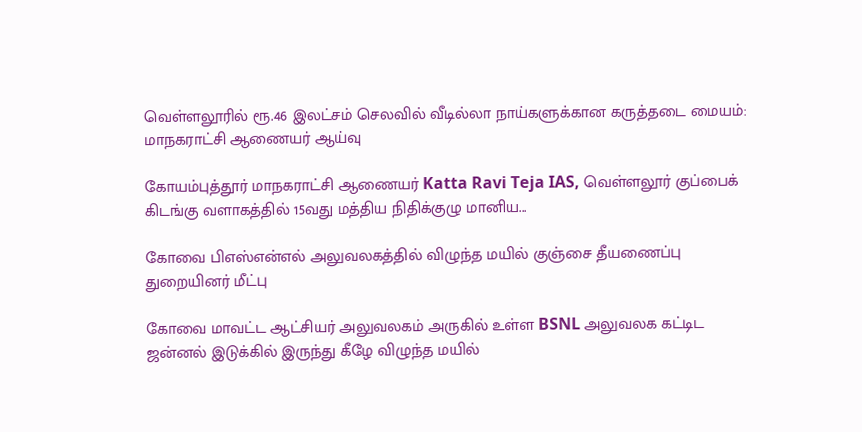வெள்ளலூரில் ரூ.46 இலட்சம் செலவில் வீடில்லா நாய்களுக்கான கருத்தடை மையம்: மாநகராட்சி ஆணையர் ஆய்வு

கோயம்புத்தூர் மாநகராட்சி ஆணையர் Katta Ravi Teja IAS, வெள்ளலூர் குப்பைக் கிடங்கு வளாகத்தில் 15வது மத்திய நிதிக்குழு மானிய...

கோவை பிஎஸ்என்எல் அலுவலகத்தில் விழுந்த மயில் குஞ்சை தீயணைப்பு துறையினர் மீட்பு

கோவை மாவட்ட ஆட்சியர் அலுவலகம் அருகில் உள்ள BSNL அலுவலக கட்டிட ஜன்னல் இடுக்கில் இருந்து கீழே விழுந்த மயில்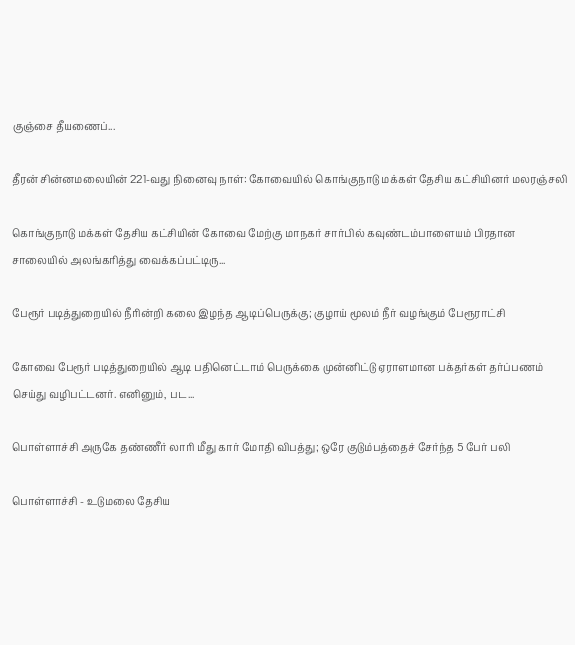குஞ்சை தீயணைப்...

தீரன் சின்னமலையின் 221-வது நினைவு நாள்: கோவையில் கொங்குநாடு மக்கள் தேசிய கட்சியினர் மலரஞ்சலி

கொங்குநாடு மக்கள் தேசிய கட்சியின் கோவை மேற்கு மாநகர் சார்பில் கவுண்டம்பாளையம் பிரதான சாலையில் அலங்கரித்து வைக்கப்பட்டிரு...

பேரூர் படித்துறையில் நீரின்றி கலை இழந்த ஆடிப்பெருக்கு; குழாய் மூலம் நீர் வழங்கும் பேரூராட்சி

கோவை பேரூர் படித்துறையில் ஆடி பதினெட்டாம் பெருக்கை முன்னிட்டு ஏராளமான பக்தர்கள் தர்ப்பணம் செய்து வழிபட்டனர். எனினும், பட...

பொள்ளாச்சி அருகே தண்ணீர் லாரி மீது கார் மோதி விபத்து; ஒரே குடும்பத்தைச் சேர்ந்த 5 பேர் பலி

பொள்ளாச்சி - உடுமலை தேசிய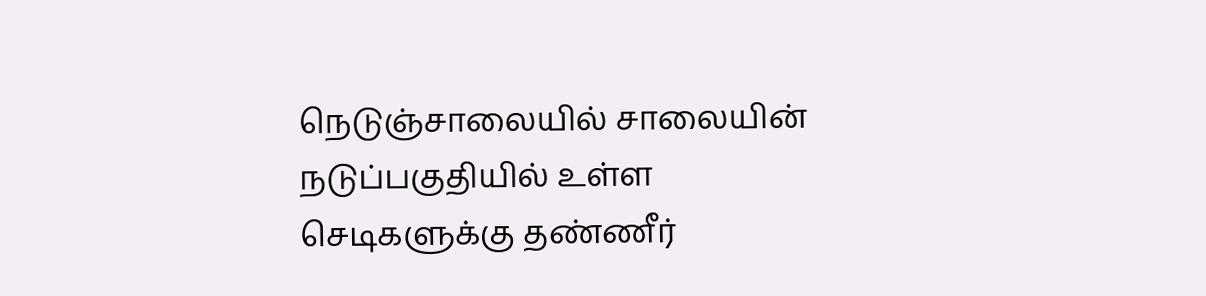நெடுஞ்சாலையில் சாலையின் நடுப்பகுதியில் உள்ள செடிகளுக்கு தண்ணீர்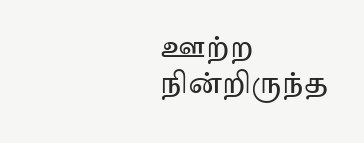ஊற்ற நின்றிருந்த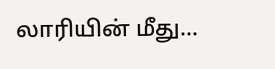லாரியின் மீது...